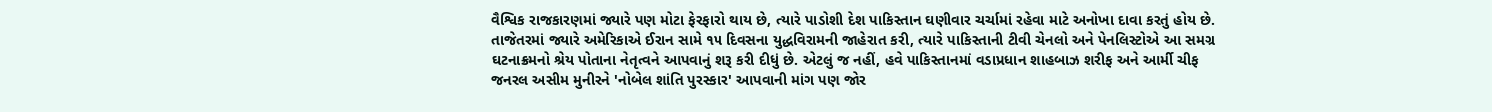વૈશ્વિક રાજકારણમાં જ્યારે પણ મોટા ફેરફારો થાય છે, ત્યારે પાડોશી દેશ પાકિસ્તાન ઘણીવાર ચર્ચામાં રહેવા માટે અનોખા દાવા કરતું હોય છે. તાજેતરમાં જ્યારે અમેરિકાએ ઈરાન સામે ૧૫ દિવસના યુદ્ધવિરામની જાહેરાત કરી, ત્યારે પાકિસ્તાની ટીવી ચેનલો અને પેનલિસ્ટોએ આ સમગ્ર ઘટનાક્રમનો શ્રેય પોતાના નેતૃત્વને આપવાનું શરૂ કરી દીધું છે. એટલું જ નહીં, હવે પાકિસ્તાનમાં વડાપ્રધાન શાહબાઝ શરીફ અને આર્મી ચીફ જનરલ અસીમ મુનીરને 'નોબેલ શાંતિ પુરસ્કાર' આપવાની માંગ પણ જોર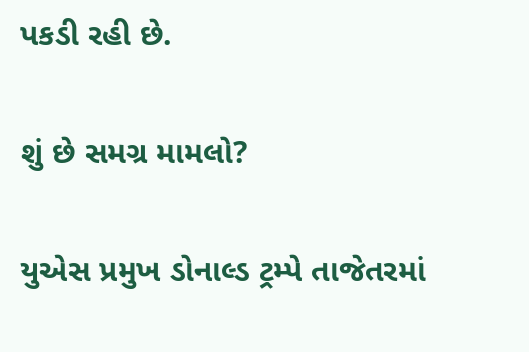પકડી રહી છે.

શું છે સમગ્ર મામલો?

યુએસ પ્રમુખ ડોનાલ્ડ ટ્રમ્પે તાજેતરમાં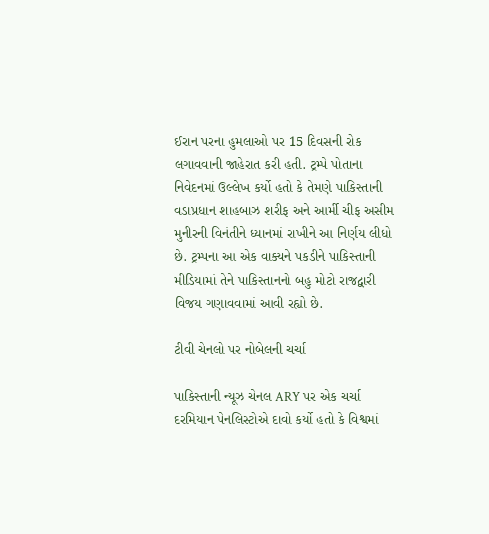ઈરાન પરના હુમલાઓ પર 15 દિવસની રોક લગાવવાની જાહેરાત કરી હતી. ટ્રમ્પે પોતાના નિવેદનમાં ઉલ્લેખ કર્યો હતો કે તેમણે પાકિસ્તાની વડાપ્રધાન શાહબાઝ શરીફ અને આર્મી ચીફ અસીમ મુનીરની વિનંતીને ધ્યાનમાં રાખીને આ નિર્ણય લીધો છે. ટ્રમ્પના આ એક વાક્યને પકડીને પાકિસ્તાની મીડિયામાં તેને પાકિસ્તાનનો બહુ મોટો રાજદ્વારી વિજય ગણાવવામાં આવી રહ્યો છે.

ટીવી ચેનલો પર નોબેલની ચર્ચા

પાકિસ્તાની ન્યૂઝ ચેનલ ARY પર એક ચર્ચા દરમિયાન પેનલિસ્ટોએ દાવો કર્યો હતો કે વિશ્વમાં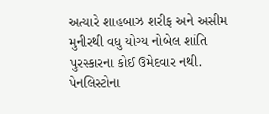અત્યારે શાહબાઝ શરીફ અને અસીમ મુનીરથી વધુ યોગ્ય નોબેલ શાંતિ પુરસ્કારના કોઈ ઉમેદવાર નથી. પેનલિસ્ટોના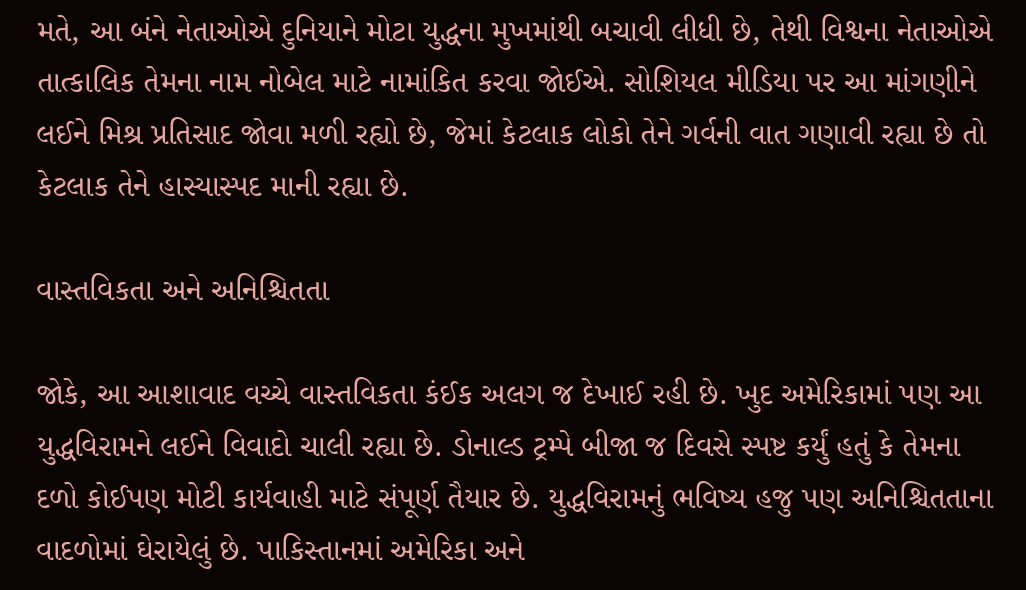મતે, આ બંને નેતાઓએ દુનિયાને મોટા યુદ્ધના મુખમાંથી બચાવી લીધી છે, તેથી વિશ્વના નેતાઓએ તાત્કાલિક તેમના નામ નોબેલ માટે નામાંકિત કરવા જોઈએ. સોશિયલ મીડિયા પર આ માંગણીને લઈને મિશ્ર પ્રતિસાદ જોવા મળી રહ્યો છે, જેમાં કેટલાક લોકો તેને ગર્વની વાત ગણાવી રહ્યા છે તો કેટલાક તેને હાસ્યાસ્પદ માની રહ્યા છે.

વાસ્તવિકતા અને અનિશ્ચિતતા

જોકે, આ આશાવાદ વચ્ચે વાસ્તવિકતા કંઈક અલગ જ દેખાઈ રહી છે. ખુદ અમેરિકામાં પણ આ યુદ્ધવિરામને લઈને વિવાદો ચાલી રહ્યા છે. ડોનાલ્ડ ટ્રમ્પે બીજા જ દિવસે સ્પષ્ટ કર્યું હતું કે તેમના દળો કોઈપણ મોટી કાર્યવાહી માટે સંપૂર્ણ તૈયાર છે. યુદ્ધવિરામનું ભવિષ્ય હજુ પણ અનિશ્ચિતતાના વાદળોમાં ઘેરાયેલું છે. પાકિસ્તાનમાં અમેરિકા અને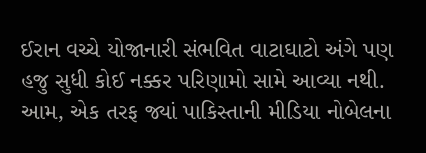ઈરાન વચ્ચે યોજાનારી સંભવિત વાટાઘાટો અંગે પણ હજુ સુધી કોઈ નક્કર પરિણામો સામે આવ્યા નથી. આમ, એક તરફ જ્યાં પાકિસ્તાની મીડિયા નોબેલના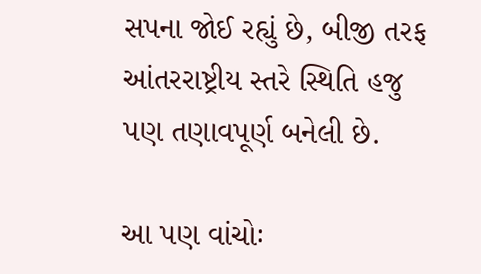સપના જોઈ રહ્યું છે, બીજી તરફ આંતરરાષ્ટ્રીય સ્તરે સ્થિતિ હજુ પણ તણાવપૂર્ણ બનેલી છે.

આ પણ વાંચોઃ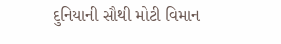દુનિયાની સૌથી મોટી વિમાન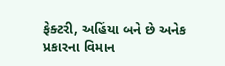ફેક્ટરી, અહિંયા બને છે અનેક પ્રકારના વિમાન